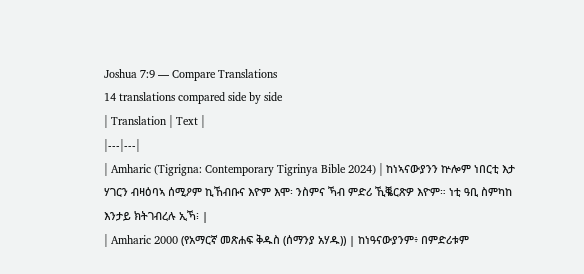Joshua 7:9 — Compare Translations
14 translations compared side by side
| Translation | Text |
|---|---|
| Amharic (Tigrigna: Contemporary Tigrinya Bible 2024) | ከነኣናውያንን ኵሎም ነበርቲ እታ ሃገርን ብዛዕባኣ ሰሚዖም ኪኸብቡና እዮም እሞ፡ ንስምና ኻብ ምድሪ ኺቘርጽዎ እዮም። ነቲ ዓቢ ስምካከ እንታይ ክትገብረሉ ኢኻ፧ |
| Amharic 2000 (የአማርኛ መጽሐፍ ቅዱስ (ሰማንያ አሃዱ)) | ከነዓናውያንም፥ በምድሪቱም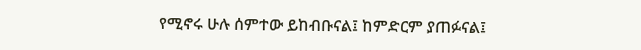የሚኖሩ ሁሉ ሰምተው ይከብቡናል፤ ከምድርም ያጠፉናል፤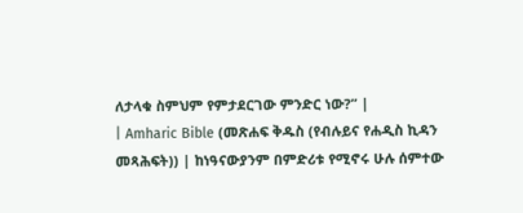ለታላቁ ስምህም የምታደርገው ምንድር ነው?” |
| Amharic Bible (መጽሐፍ ቅዱስ (የብሉይና የሐዲስ ኪዳን መጻሕፍት)) | ከነዓናውያንም በምድሪቱ የሚኖሩ ሁሉ ሰምተው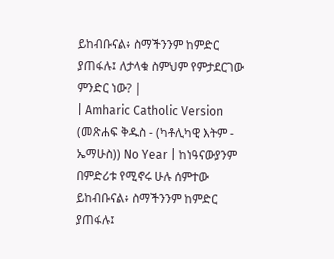ይከብቡናል፥ ስማችንንም ከምድር ያጠፋሉ፤ ለታላቁ ስምህም የምታደርገው ምንድር ነው? |
| Amharic Catholic Version (መጽሐፍ ቅዱስ - (ካቶሊካዊ እትም - ኤማሁስ)) No Year | ከነዓናውያንም በምድሪቱ የሚኖሩ ሁሉ ሰምተው ይከብቡናል፥ ስማችንንም ከምድር ያጠፋሉ፤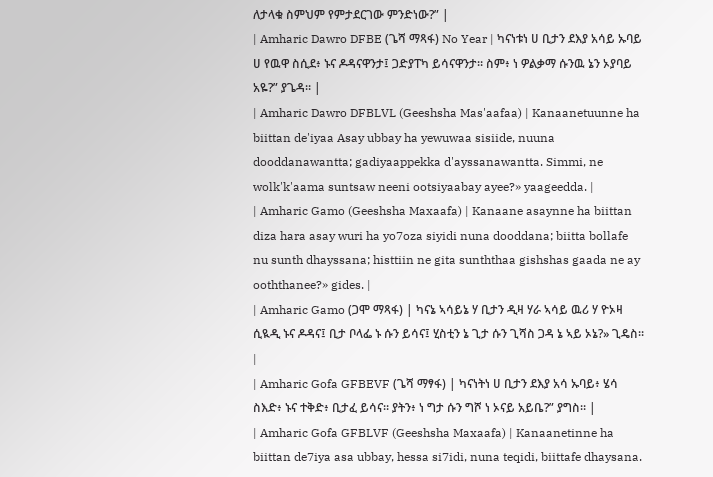ለታላቁ ስምህም የምታደርገው ምንድነው?” |
| Amharic Dawro DFBE (ጌሻ ማጻፋ) No Year | ካናነቱነ ሀ ቢታን ደእያ አሳይ ኡባይ ሀ የዉዋ ስሲደ፥ ኑና ዶዳናዋንታ፤ ጋድያፐካ ይሳናዋንታ። ስም፥ ነ ዎልቃማ ሱንዉ ኔን ኦያባይ አዬ?” ያጌዳ። |
| Amharic Dawro DFBLVL (Geeshsha Mas'aafaa) | Kanaanetuunne ha biittan de'iyaa Asay ubbay ha yewuwaa sisiide, nuuna dooddanawantta; gadiyaappekka d'ayssanawantta. Simmi, ne wolk'k'aama suntsaw neeni ootsiyaabay ayee?» yaageedda. |
| Amharic Gamo (Geeshsha Maxaafa) | Kanaane asaynne ha biittan diza hara asay wuri ha yo7oza siyidi nuna dooddana; biitta bollafe nu sunth dhayssana; histtiin ne gita sunththaa gishshas gaada ne ay ooththanee?» gides. |
| Amharic Gamo (ጋሞ ማጻፋ) | ካናኔ ኣሳይኔ ሃ ቢታን ዲዛ ሃራ ኣሳይ ዉሪ ሃ ዮኦዛ ሲዪዲ ኑና ዶዳና፤ ቢታ ቦላፌ ኑ ሱን ይሳና፤ ሂስቲን ኔ ጊታ ሱን ጊሻስ ጋዳ ኔ ኣይ ኦኔ?» ጊዴስ። |
| Amharic Gofa GFBEVF (ጌሻ ማፃፋ) | ካናነትነ ሀ ቢታን ደእያ አሳ ኡባይ፥ ሄሳ ስእድ፥ ኑና ተቅድ፥ ቢታፈ ይሳና። ያትን፥ ነ ግታ ሱን ግሾ ነ ኦናይ አይቤ?” ያግስ። |
| Amharic Gofa GFBLVF (Geeshsha Maxaafa) | Kanaanetinne ha biittan de7iya asa ubbay, hessa si7idi, nuna teqidi, biittafe dhaysana.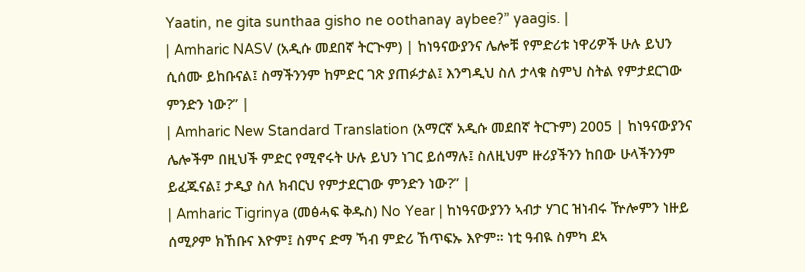Yaatin, ne gita sunthaa gisho ne oothanay aybee?” yaagis. |
| Amharic NASV (አዲሱ መደበኛ ትርጒም) | ከነዓናውያንና ሌሎቹ የምድሪቱ ነዋሪዎች ሁሉ ይህን ሲሰሙ ይከቡናል፤ ስማችንንም ከምድር ገጽ ያጠፉታል፤ እንግዲህ ስለ ታላቁ ስምህ ስትል የምታደርገው ምንድን ነው?” |
| Amharic New Standard Translation (አማርኛ አዲሱ መደበኛ ትርጉም) 2005 | ከነዓናውያንና ሌሎችም በዚህች ምድር የሚኖሩት ሁሉ ይህን ነገር ይሰማሉ፤ ስለዚህም ዙሪያችንን ከበው ሁላችንንም ይፈጁናል፤ ታዲያ ስለ ክብርህ የምታደርገው ምንድን ነው?” |
| Amharic Tigrinya (መፅሓፍ ቅዱስ) No Year | ከነዓናውያንን ኣብታ ሃገር ዝነብሩ ዅሎምን ነዙይ ሰሚዖም ክኸቡና እዮም፤ ስምና ድማ ኻብ ምድሪ ኸጥፍኡ እዮም። ነቲ ዓብዪ ስምካ ደኣ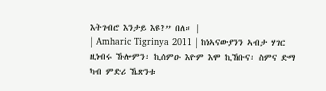እትገብሮ እንታይ እዩ?” በለ። |
| Amharic Tigrinya 2011 | ከነኣናውያንን ኣብታ ሃገር ዚነብሩ ኹሎምን፡ ኪሰምዑ እዮም እሞ ኪኸቡና፡ ስምና ድማ ካብ ምድሪ ኼጽንቱ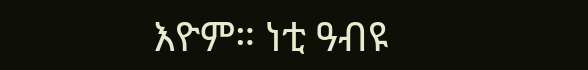እዮም። ነቲ ዓብዩ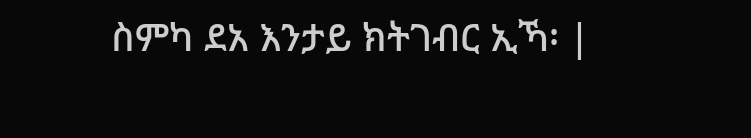ስምካ ደአ እንታይ ክትገብር ኢኻ፡ |